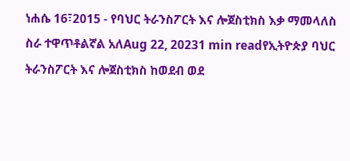ነሐሴ 16፣2015 - የባህር ትራንስፖርት እና ሎጀስቲክስ እቃ ማመላለስ ስራ ተዋጥቶልኛል አለAug 22, 20231 min readየኢትዮጵያ ባህር ትራንስፖርት እና ሎጀስቲክስ ከወደብ ወደ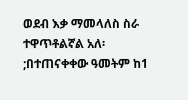ወደብ እቃ ማመላለስ ስራ ተዋጥቶልኛል አለ፡;በተጠናቀቀው ዓመትም ከ1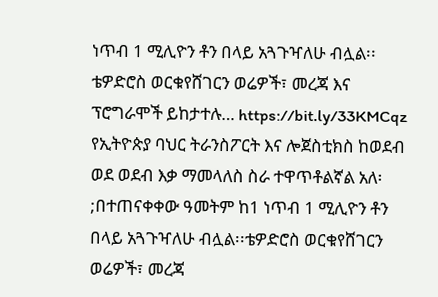ነጥብ 1 ሚሊዮን ቶን በላይ አጓጉዣለሁ ብሏል፡፡ቴዎድሮስ ወርቁየሸገርን ወሬዎች፣ መረጃ እና ፕሮግራሞች ይከታተሉ… https://bit.ly/33KMCqz
የኢትዮጵያ ባህር ትራንስፖርት እና ሎጀስቲክስ ከወደብ ወደ ወደብ እቃ ማመላለስ ስራ ተዋጥቶልኛል አለ፡;በተጠናቀቀው ዓመትም ከ1 ነጥብ 1 ሚሊዮን ቶን በላይ አጓጉዣለሁ ብሏል፡፡ቴዎድሮስ ወርቁየሸገርን ወሬዎች፣ መረጃ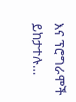እና ፕሮግራሞች ይከታተሉ…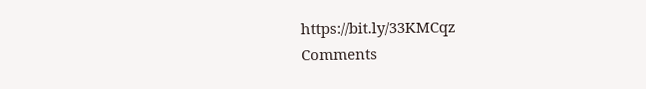https://bit.ly/33KMCqz
Comments